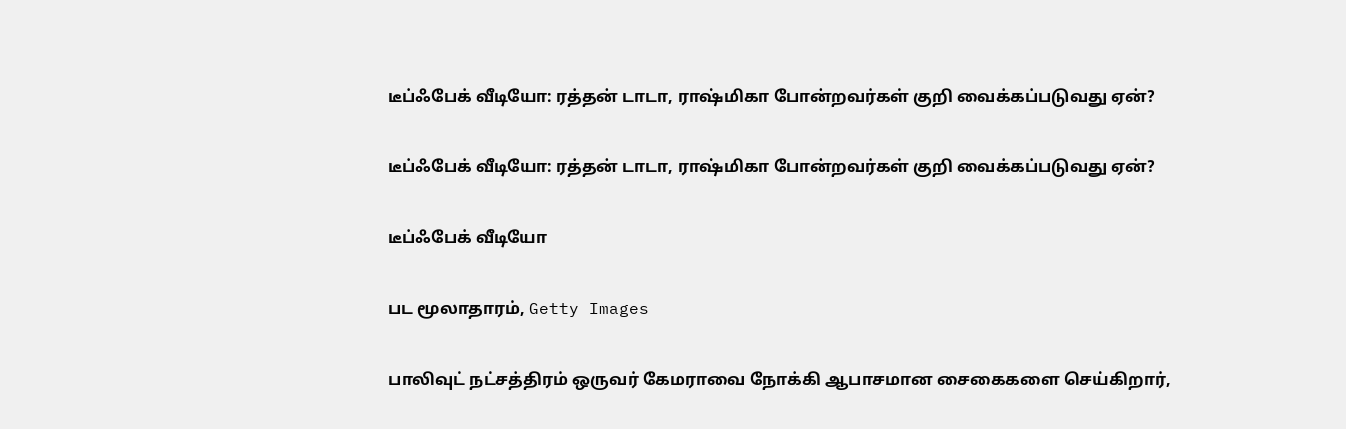டீப்ஃபேக் வீடியோ: ரத்தன் டாடா, ராஷ்மிகா போன்றவர்கள் குறி வைக்கப்படுவது ஏன்?

டீப்ஃபேக் வீடியோ: ரத்தன் டாடா, ராஷ்மிகா போன்றவர்கள் குறி வைக்கப்படுவது ஏன்?

டீப்ஃபேக் வீடியோ

பட மூலாதாரம், Getty Images

பாலிவுட் நட்சத்திரம் ஒருவர் கேமராவை நோக்கி ஆபாசமான சைகைகளை செய்கிறார்,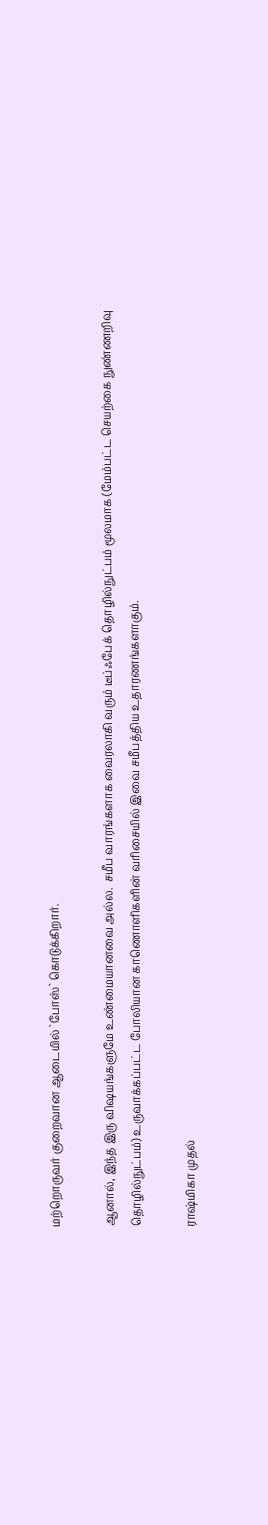மற்றொருவர் குறைவான ஆடையில் `போஸ்` கொடுக்கிறார்.

ஆனால், இந்த இரு விஷயங்களுமே உண்மையானவை அல்ல.  சமீப வாரங்களாக வைரலாகி வரும் டீப்ஃபேக் தொழில்நுட்பம் மூலமாக (மேம்பட்ட செயற்கை நுண்ணறிவு தொழில்நுட்பம்) உருவாக்கப்பட்ட போலியான காணொளிகளின் வரிசையில் இவை சமீபத்திய உதாரணங்களாகும்.

ராஷ்மிகா முதல்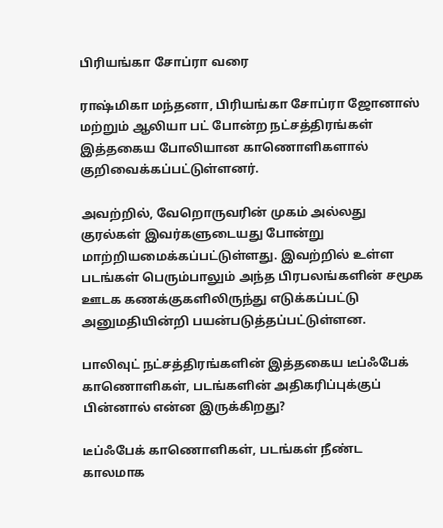பிரியங்கா சோப்ரா வரை

ராஷ்மிகா மந்தனா, பிரியங்கா சோப்ரா ஜோனாஸ் மற்றும் ஆலியா பட் போன்ற நட்சத்திரங்கள் இத்தகைய போலியான காணொளிகளால் குறிவைக்கப்பட்டுள்ளனர்.

அவற்றில், வேறொருவரின் முகம் அல்லது குரல்கள் இவர்களுடையது போன்று மாற்றியமைக்கப்பட்டுள்ளது. இவற்றில் உள்ள படங்கள் பெரும்பாலும் அந்த பிரபலங்களின் சமூக ஊடக கணக்குகளிலிருந்து எடுக்கப்பட்டு அனுமதியின்றி பயன்படுத்தப்பட்டுள்ளன.

பாலிவுட் நட்சத்திரங்களின் இத்தகைய டீப்ஃபேக் காணொளிகள், படங்களின் அதிகரிப்புக்குப் பின்னால் என்ன இருக்கிறது?

டீப்ஃபேக் காணொளிகள், படங்கள் நீண்ட காலமாக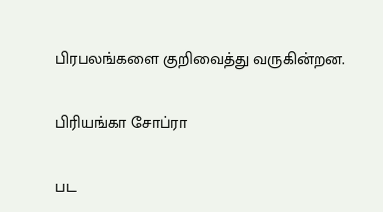பிரபலங்களை குறிவைத்து வருகின்றன.

பிரியங்கா சோப்ரா

பட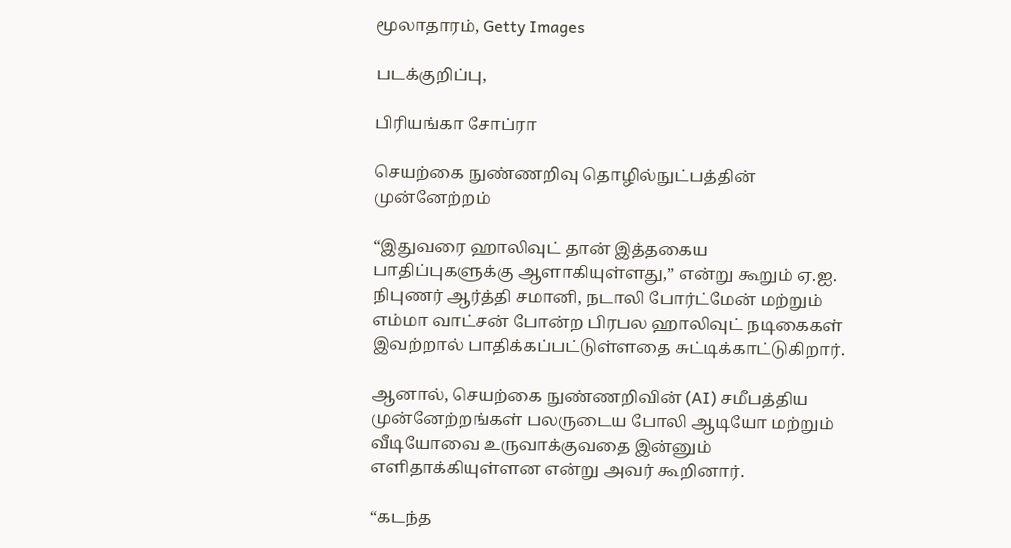மூலாதாரம், Getty Images

படக்குறிப்பு,

பிரியங்கா சோப்ரா

செயற்கை நுண்ணறிவு தொழில்நுட்பத்தின் முன்னேற்றம்

“இதுவரை ஹாலிவுட் தான் இத்தகைய பாதிப்புகளுக்கு ஆளாகியுள்ளது,” என்று கூறும் ஏ.ஐ. நிபுணர் ஆர்த்தி சமானி, நடாலி போர்ட்மேன் மற்றும் எம்மா வாட்சன் போன்ற பிரபல ஹாலிவுட் நடிகைகள் இவற்றால் பாதிக்கப்பட்டுள்ளதை சுட்டிக்காட்டுகிறார்.

ஆனால், செயற்கை நுண்ணறிவின் (AI) சமீபத்திய முன்னேற்றங்கள் பலருடைய போலி ஆடியோ மற்றும் வீடியோவை உருவாக்குவதை இன்னும் எளிதாக்கியுள்ளன என்று அவர் கூறினார்.

“கடந்த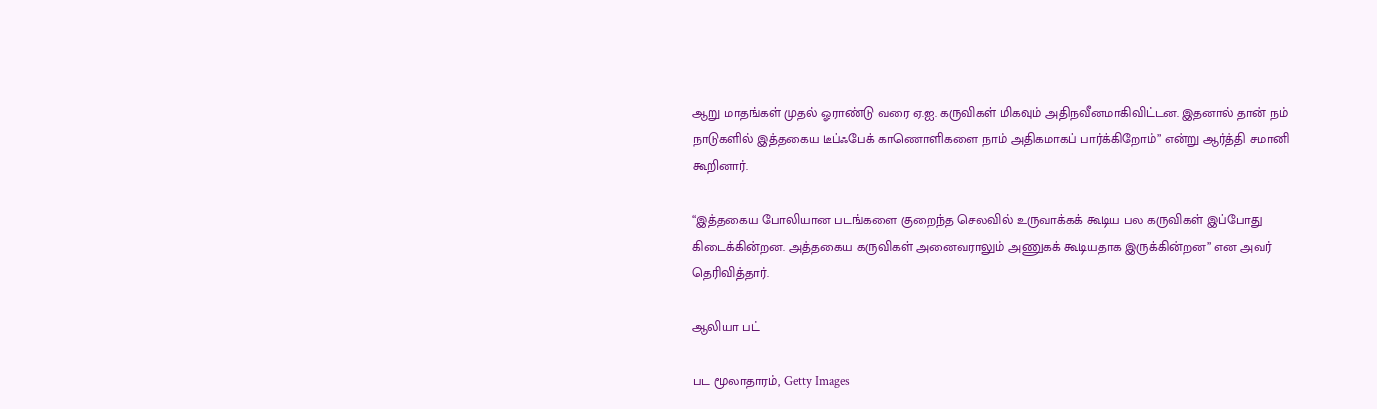ஆறு மாதங்கள் முதல் ஓராண்டு வரை ஏ.ஐ. கருவிகள் மிகவும் அதிநவீனமாகிவிட்டன. இதனால் தான் நம் நாடுகளில் இத்தகைய டீப்ஃபேக் காணொளிகளை நாம் அதிகமாகப் பார்க்கிறோம்” என்று ஆர்த்தி சமானி கூறினார்.

“இத்தகைய போலியான படங்களை குறைந்த செலவில் உருவாக்கக் கூடிய பல கருவிகள் இப்போது கிடைக்கின்றன. அத்தகைய கருவிகள் அனைவராலும் அணுகக் கூடியதாக இருக்கின்றன” என அவர் தெரிவித்தார்.

ஆலியா பட்

பட மூலாதாரம், Getty Images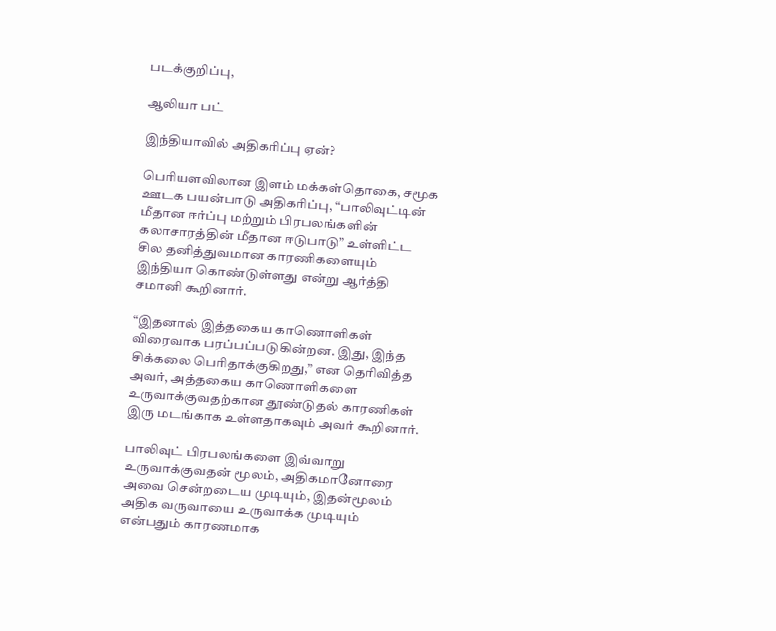படக்குறிப்பு,

ஆலியா பட்

இந்தியாவில் அதிகரிப்பு ஏன்?

பெரியளவிலான இளம் மக்கள்தொகை, சமூக ஊடக பயன்பாடு அதிகரிப்பு, “பாலிவுட்டின் மீதான ஈர்ப்பு மற்றும் பிரபலங்களின் கலாசாரத்தின் மீதான ஈடுபாடு” உள்ளிட்ட சில தனித்துவமான காரணிகளையும் இந்தியா கொண்டுள்ளது என்று ஆர்த்தி சமானி கூறினார்.

“இதனால் இத்தகைய காணொளிகள் விரைவாக பரப்பப்படுகின்றன. இது, இந்த சிக்கலை பெரிதாக்குகிறது,” என தெரிவித்த அவர், அத்தகைய காணொளிகளை உருவாக்குவதற்கான தூண்டுதல் காரணிகள் இரு மடங்காக உள்ளதாகவும் அவர் கூறினார்.

பாலிவுட் பிரபலங்களை இவ்வாறு உருவாக்குவதன் மூலம், அதிகமானோரை அவை சென்றடைய முடியும், இதன்மூலம் அதிக வருவாயை உருவாக்க முடியும் என்பதும் காரணமாக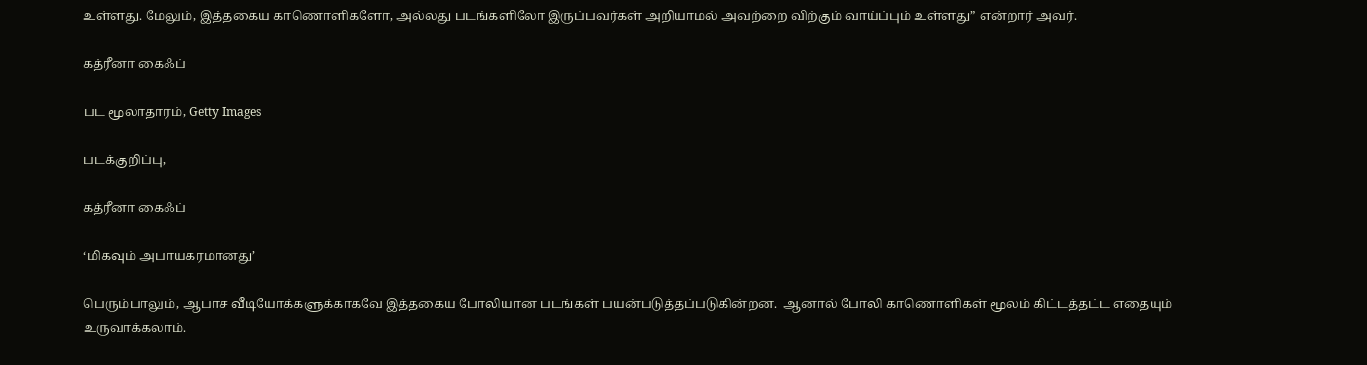உள்ளது. மேலும், இத்தகைய காணொளிகளோ, அல்லது படங்களிலோ இருப்பவர்கள் அறியாமல் அவற்றை விற்கும் வாய்ப்பும் உள்ளது” என்றார் அவர்.

கத்ரீனா கைஃப்

பட மூலாதாரம், Getty Images

படக்குறிப்பு,

கத்ரீனா கைஃப்

‘மிகவும் அபாயகரமானது’

பெரும்பாலும், ஆபாச வீடியோக்களுக்காகவே இத்தகைய போலியான படங்கள் பயன்படுத்தப்படுகின்றன.  ஆனால் போலி காணொளிகள் மூலம் கிட்டத்தட்ட எதையும் உருவாக்கலாம்.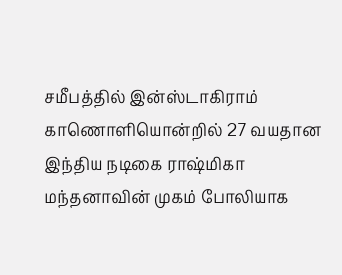சமீபத்தில் இன்ஸ்டாகிராம் காணொளியொன்றில் 27 வயதான இந்திய நடிகை ராஷ்மிகா மந்தனாவின் முகம் போலியாக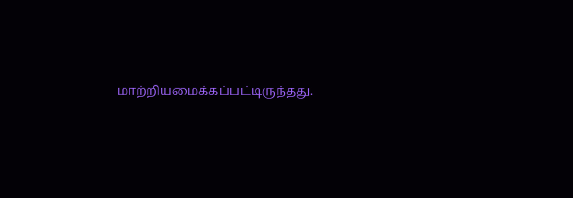மாற்றியமைக்கப்பட்டிருந்தது.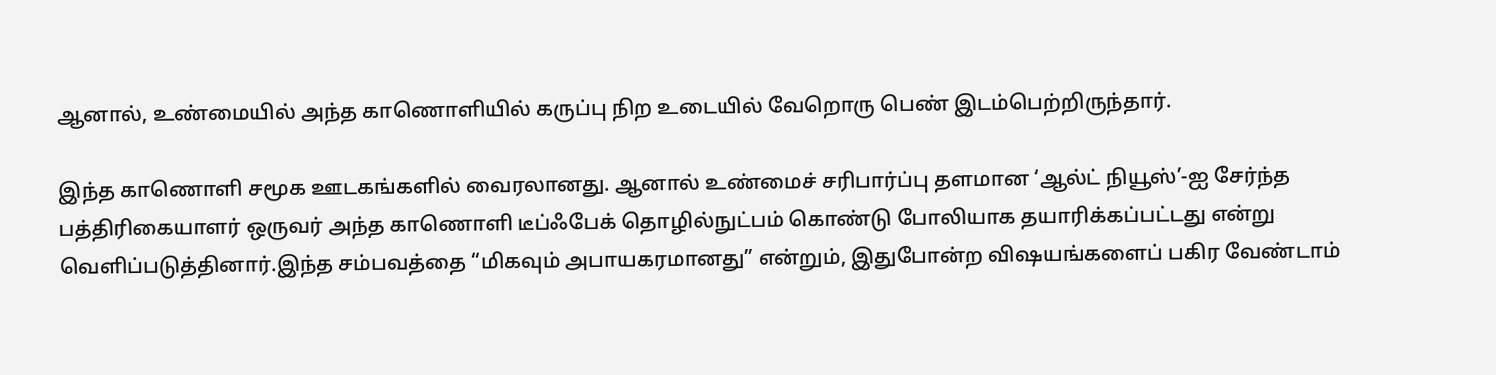ஆனால், உண்மையில் அந்த காணொளியில் கருப்பு நிற உடையில் வேறொரு பெண் இடம்பெற்றிருந்தார்.

இந்த காணொளி சமூக ஊடகங்களில் வைரலானது. ஆனால் உண்மைச் சரிபார்ப்பு தளமான ‘ஆல்ட் நியூஸ்’-ஐ சேர்ந்த பத்திரிகையாளர் ஒருவர் அந்த காணொளி டீப்ஃபேக் தொழில்நுட்பம் கொண்டு போலியாக தயாரிக்கப்பட்டது என்று வெளிப்படுத்தினார்.இந்த சம்பவத்தை “மிகவும் அபாயகரமானது” என்றும், இதுபோன்ற விஷயங்களைப் பகிர வேண்டாம்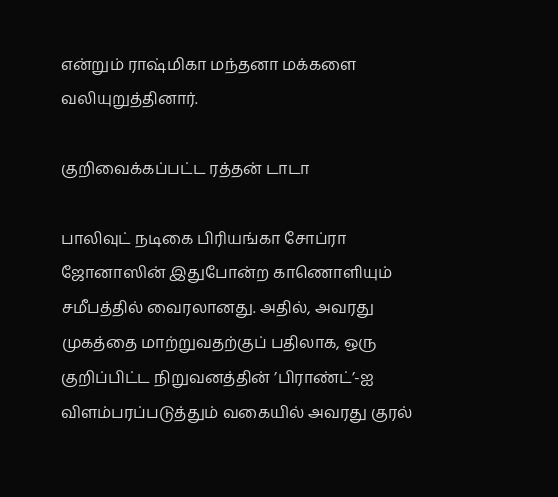என்றும் ராஷ்மிகா மந்தனா மக்களை வலியுறுத்தினார்.

குறிவைக்கப்பட்ட ரத்தன் டாடா

பாலிவுட் நடிகை பிரியங்கா சோப்ரா ஜோனாஸின் இதுபோன்ற காணொளியும் சமீபத்தில் வைரலானது. அதில், அவரது முகத்தை மாற்றுவதற்குப் பதிலாக, ஒரு குறிப்பிட்ட நிறுவனத்தின் ’பிராண்ட்’-ஐ விளம்பரப்படுத்தும் வகையில் அவரது குரல்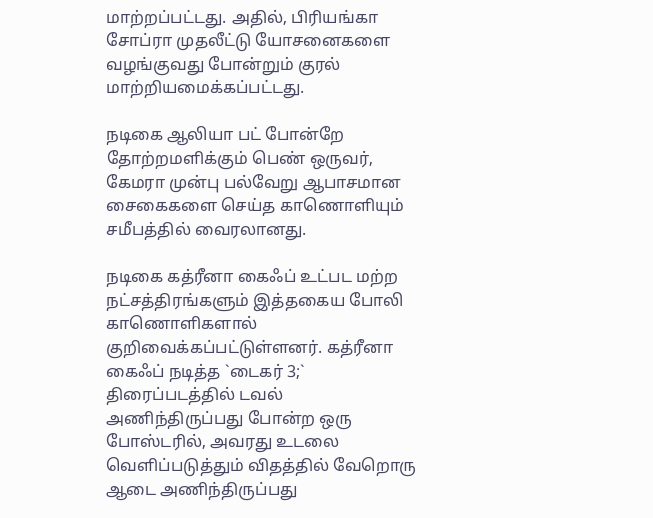மாற்றப்பட்டது. அதில், பிரியங்கா சோப்ரா முதலீட்டு யோசனைகளை வழங்குவது போன்றும் குரல் மாற்றியமைக்கப்பட்டது.

நடிகை ஆலியா பட் போன்றே தோற்றமளிக்கும் பெண் ஒருவர், கேமரா முன்பு பல்வேறு ஆபாசமான சைகைகளை செய்த காணொளியும் சமீபத்தில் வைரலானது.

நடிகை கத்ரீனா கைஃப் உட்பட மற்ற நட்சத்திரங்களும் இத்தகைய போலி காணொளிகளால் குறிவைக்கப்பட்டுள்ளனர். கத்ரீனா கைஃப் நடித்த `டைகர் 3;` திரைப்படத்தில் டவல் அணிந்திருப்பது போன்ற ஒரு போஸ்டரில், அவரது உடலை வெளிப்படுத்தும் விதத்தில் வேறொரு ஆடை அணிந்திருப்பது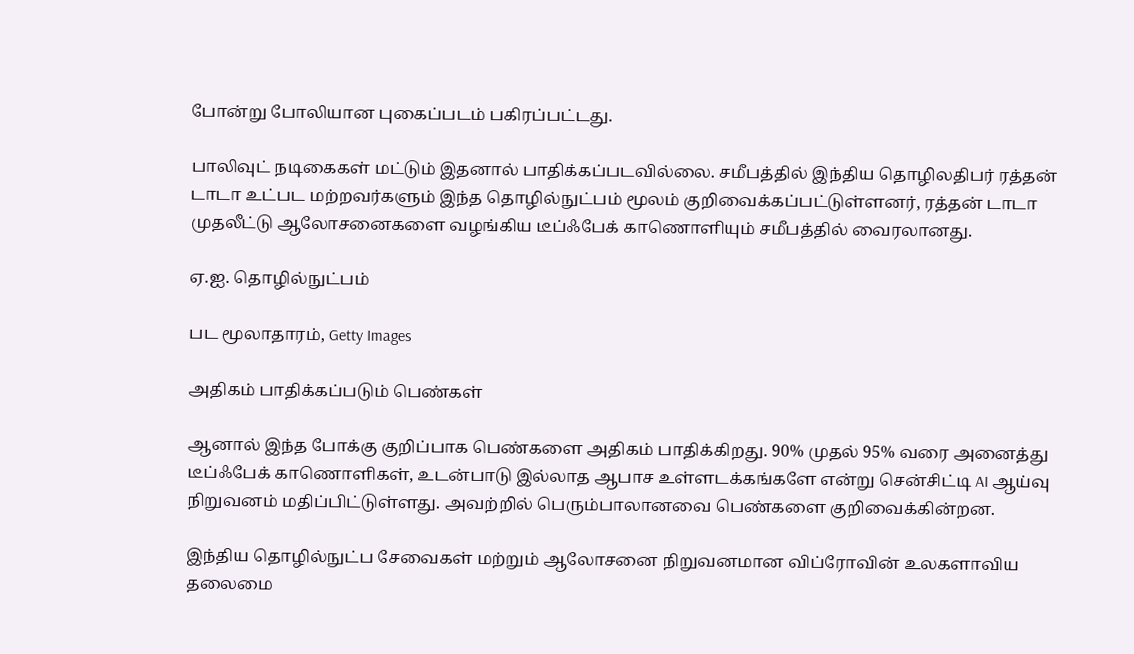போன்று போலியான புகைப்படம் பகிரப்பட்டது.

பாலிவுட் நடிகைகள் மட்டும் இதனால் பாதிக்கப்படவில்லை. சமீபத்தில் இந்திய தொழிலதிபர் ரத்தன் டாடா உட்பட மற்றவர்களும் இந்த தொழில்நுட்பம் மூலம் குறிவைக்கப்பட்டுள்ளனர், ரத்தன் டாடா முதலீட்டு ஆலோசனைகளை வழங்கிய டீப்ஃபேக் காணொளியும் சமீபத்தில் வைரலானது.

ஏ.ஐ. தொழில்நுட்பம்

பட மூலாதாரம், Getty Images

அதிகம் பாதிக்கப்படும் பெண்கள்

ஆனால் இந்த போக்கு குறிப்பாக பெண்களை அதிகம் பாதிக்கிறது. 90% முதல் 95% வரை அனைத்து டீப்ஃபேக் காணொளிகள், உடன்பாடு இல்லாத ஆபாச உள்ளடக்கங்களே என்று சென்சிட்டி AI ஆய்வு நிறுவனம் மதிப்பிட்டுள்ளது. அவற்றில் பெரும்பாலானவை பெண்களை குறிவைக்கின்றன.

இந்திய தொழில்நுட்ப சேவைகள் மற்றும் ஆலோசனை நிறுவனமான விப்ரோவின் உலகளாவிய தலைமை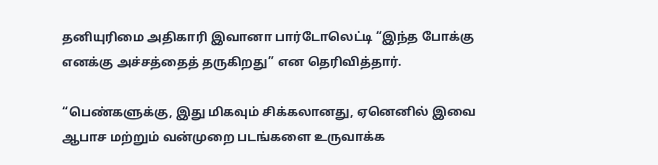தனியுரிமை அதிகாரி இவானா பார்டோலெட்டி “இந்த போக்கு எனக்கு அச்சத்தைத் தருகிறது” என தெரிவித்தார்.

“பெண்களுக்கு, இது மிகவும் சிக்கலானது, ஏனெனில் இவை ஆபாச மற்றும் வன்முறை படங்களை உருவாக்க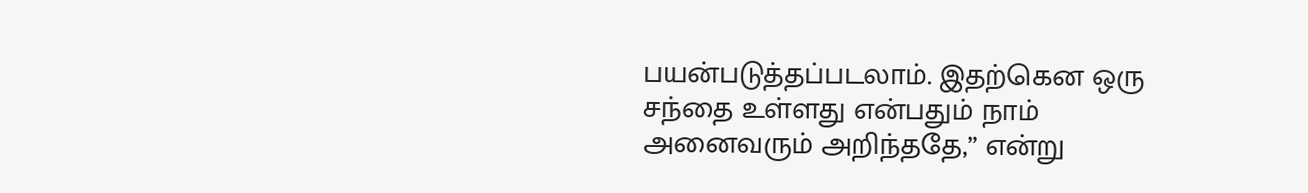பயன்படுத்தப்படலாம். இதற்கென ஒரு சந்தை உள்ளது என்பதும் நாம் அனைவரும் அறிந்ததே,” என்று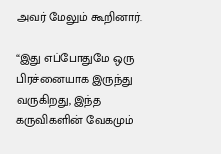அவர் மேலும் கூறினார்.

“இது எப்போதுமே ஒரு பிரச்னையாக இருந்து வருகிறது, இந்த கருவிகளின் வேகமும்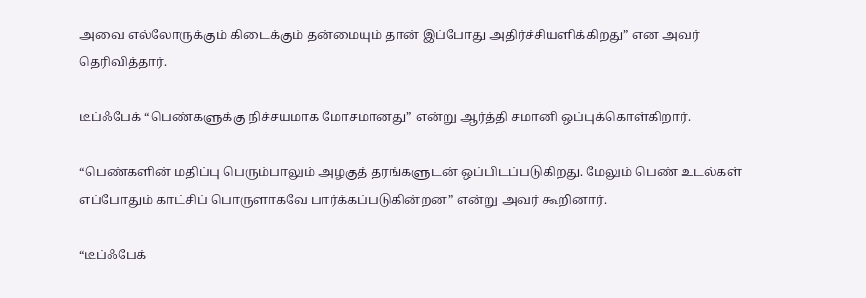அவை எல்லோருக்கும் கிடைக்கும் தன்மையும் தான் இப்போது அதிர்ச்சியளிக்கிறது” என அவர் தெரிவித்தார்.

டீப்ஃபேக் “பெண்களுக்கு நிச்சயமாக மோசமானது” என்று ஆர்த்தி சமானி ஒப்புக்கொள்கிறார்.

“பெண்களின் மதிப்பு பெரும்பாலும் அழகுத் தரங்களுடன் ஒப்பிடப்படுகிறது. மேலும் பெண் உடல்கள் எப்போதும் காட்சிப் பொருளாகவே பார்க்கப்படுகின்றன” என்று அவர் கூறினார்.

“டீப்ஃபேக்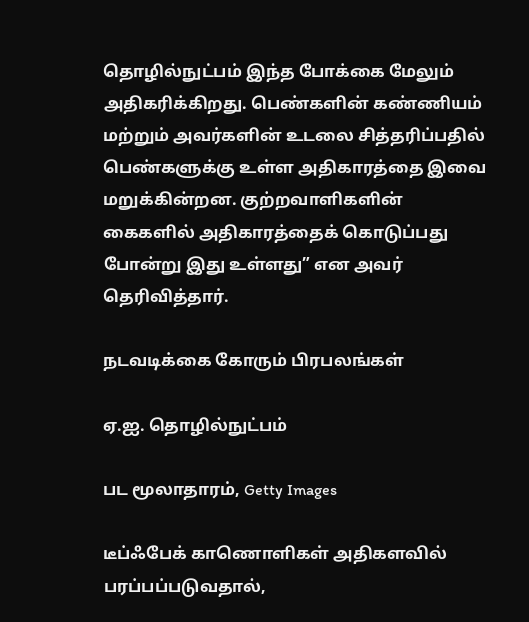தொழில்நுட்பம் இந்த போக்கை மேலும் அதிகரிக்கிறது. பெண்களின் கண்ணியம் மற்றும் அவர்களின் உடலை சித்தரிப்பதில் பெண்களுக்கு உள்ள அதிகாரத்தை இவை மறுக்கின்றன. குற்றவாளிகளின் கைகளில் அதிகாரத்தைக் கொடுப்பது போன்று இது உள்ளது” என அவர் தெரிவித்தார்.

நடவடிக்கை கோரும் பிரபலங்கள்

ஏ.ஐ. தொழில்நுட்பம்

பட மூலாதாரம், Getty Images

டீப்ஃபேக் காணொளிகள் அதிகளவில் பரப்பப்படுவதால்,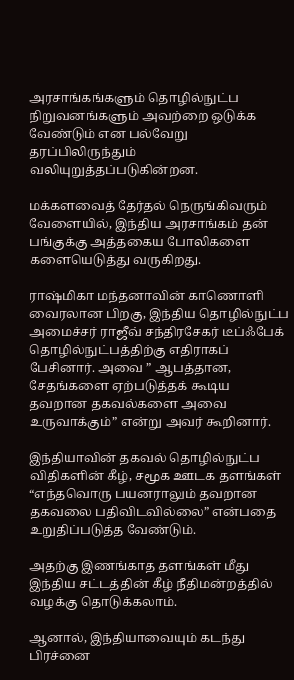அரசாங்கங்களும் தொழில்நுட்ப நிறுவனங்களும் அவற்றை ஒடுக்க வேண்டும் என பல்வேறு தரப்பிலிருந்தும் வலியுறுத்தப்படுகின்றன.

மக்களவைத் தேர்தல் நெருங்கிவரும் வேளையில், இந்திய அரசாங்கம் தன் பங்குக்கு அத்தகைய போலிகளை களையெடுத்து வருகிறது.

ராஷ்மிகா மந்தனாவின் காணொளி வைரலான பிறகு, இந்திய தொழில்நுட்ப அமைச்சர் ராஜீவ் சந்திரசேகர் டீப்ஃபேக் தொழில்நுட்பத்திற்கு எதிராகப் பேசினார். அவை ” ஆபத்தான, சேதங்களை ஏற்படுத்தக் கூடிய தவறான தகவல்களை அவை உருவாக்கும்” என்று அவர் கூறினார்.

இந்தியாவின் தகவல் தொழில்நுட்ப விதிகளின் கீழ், சமூக ஊடக தளங்கள் “எந்தவொரு பயனராலும் தவறான தகவலை பதிவிடவில்லை” என்பதை உறுதிப்படுத்த வேண்டும்.

அதற்கு இணங்காத தளங்கள் மீது இந்திய சட்டத்தின் கீழ் நீதிமன்றத்தில் வழக்கு தொடுக்கலாம்.

ஆனால், இந்தியாவையும் கடந்து பிரச்னை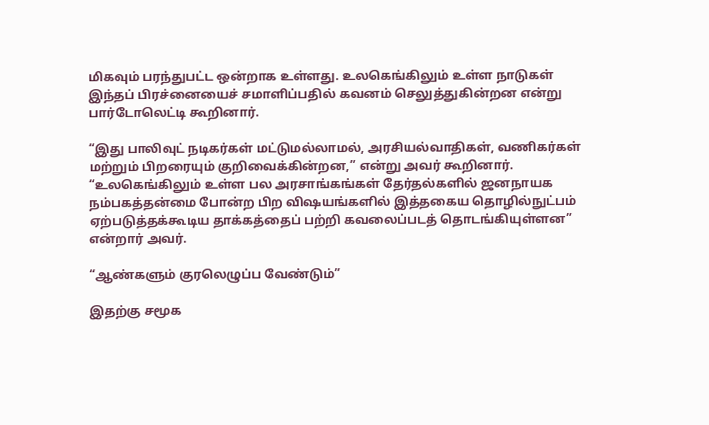மிகவும் பரந்துபட்ட ஒன்றாக உள்ளது. உலகெங்கிலும் உள்ள நாடுகள் இந்தப் பிரச்னையைச் சமாளிப்பதில் கவனம் செலுத்துகின்றன என்று பார்டோலெட்டி கூறினார்.

“இது பாலிவுட் நடிகர்கள் மட்டுமல்லாமல், அரசியல்வாதிகள், வணிகர்கள் மற்றும் பிறரையும் குறிவைக்கின்றன,” என்று அவர் கூறினார். “உலகெங்கிலும் உள்ள பல அரசாங்கங்கள் தேர்தல்களில் ஜனநாயக நம்பகத்தன்மை போன்ற பிற விஷயங்களில் இத்தகைய தொழில்நுட்பம் ஏற்படுத்தக்கூடிய தாக்கத்தைப் பற்றி கவலைப்படத் தொடங்கியுள்ளன” என்றார் அவர்.

“ஆண்களும் குரலெழுப்ப வேண்டும்”

இதற்கு சமூக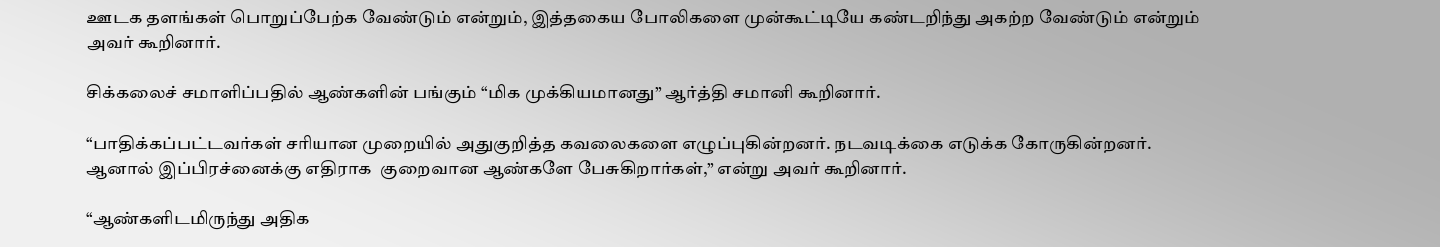ஊடக தளங்கள் பொறுப்பேற்க வேண்டும் என்றும், இத்தகைய போலிகளை முன்கூட்டியே கண்டறிந்து அகற்ற வேண்டும் என்றும் அவர் கூறினார்.

சிக்கலைச் சமாளிப்பதில் ஆண்களின் பங்கும் “மிக முக்கியமானது” ஆர்த்தி சமானி கூறினார்.

“பாதிக்கப்பட்டவர்கள் சரியான முறையில் அதுகுறித்த கவலைகளை எழுப்புகின்றனர். நடவடிக்கை எடுக்க கோருகின்றனர். ஆனால் இப்பிரச்னைக்கு எதிராக  குறைவான ஆண்களே பேசுகிறார்கள்,” என்று அவர் கூறினார்.

“ஆண்களிடமிருந்து அதிக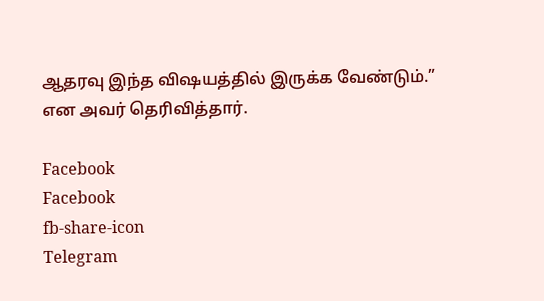ஆதரவு இந்த விஷயத்தில் இருக்க வேண்டும்.” என அவர் தெரிவித்தார்.

Facebook
Facebook
fb-share-icon
Telegram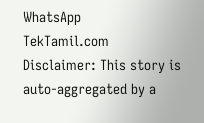WhatsApp
TekTamil.com
Disclaimer: This story is auto-aggregated by a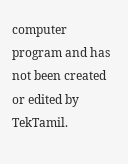computer program and has not been created or edited by TekTamil.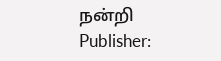நன்றி
Publisher: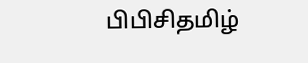பிபிசிதமிழ்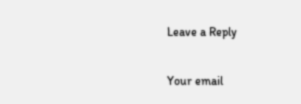Leave a Reply

Your email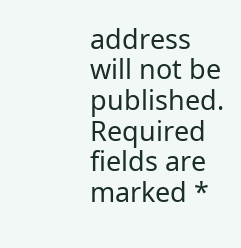address will not be published. Required fields are marked *